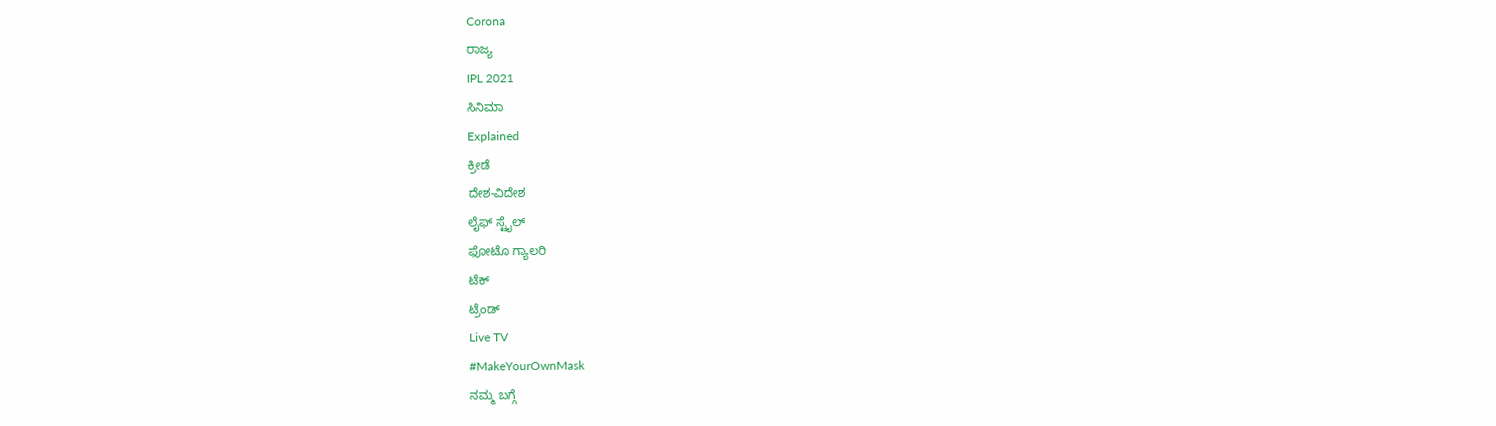Corona
ರಾಜ್ಯ
IPL 2021
ಸಿನಿಮಾ
Explained
ಕ್ರೀಡೆ
ದೇಶ-ವಿದೇಶ
ಲೈಫ್ ಸ್ಟೈಲ್
ಫೋಟೊ ಗ್ಯಾಲರಿ
ಟೆಕ್
ಟ್ರೆಂಡ್
Live TV
#MakeYourOwnMask
ನಮ್ಮ ಬಗ್ಗೆ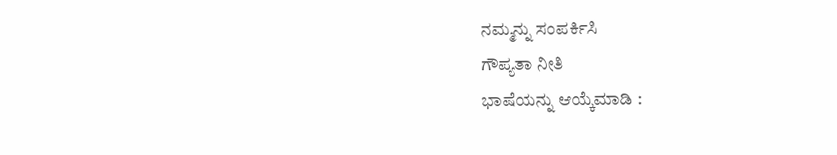ನಮ್ಮನ್ನು ಸಂಪರ್ಕಿಸಿ
ಗೌಪ್ಯತಾ ನೀತಿ
ಭಾಷೆಯನ್ನು ಆಯ್ಕೆಮಾಡಿ :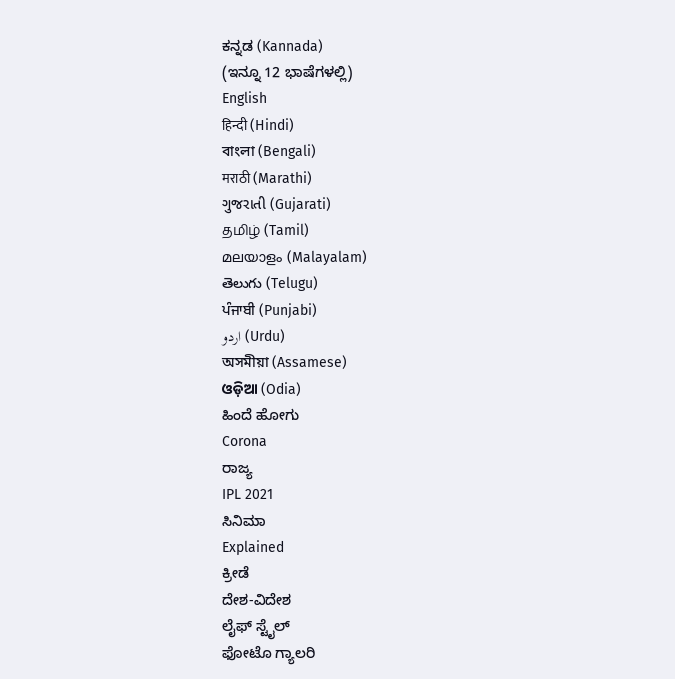ಕನ್ನಡ (Kannada)
(ಇನ್ನೂ 12 ಭಾಷೆಗಳಲ್ಲಿ)
English
हिन्दी (Hindi)
বাংলা (Bengali)
मराठी (Marathi)
ગુજરાતી (Gujarati)
தமிழ் (Tamil)
മലയാളം (Malayalam)
తెలుగు (Telugu)
ਪੰਜਾਬੀ (Punjabi)
اردو (Urdu)
অসমীয়া (Assamese)
ଓଡ଼ିଆ (Odia)
ಹಿಂದೆ ಹೋಗು
Corona
ರಾಜ್ಯ
IPL 2021
ಸಿನಿಮಾ
Explained
ಕ್ರೀಡೆ
ದೇಶ-ವಿದೇಶ
ಲೈಫ್ ಸ್ಟೈಲ್
ಫೋಟೊ ಗ್ಯಾಲರಿ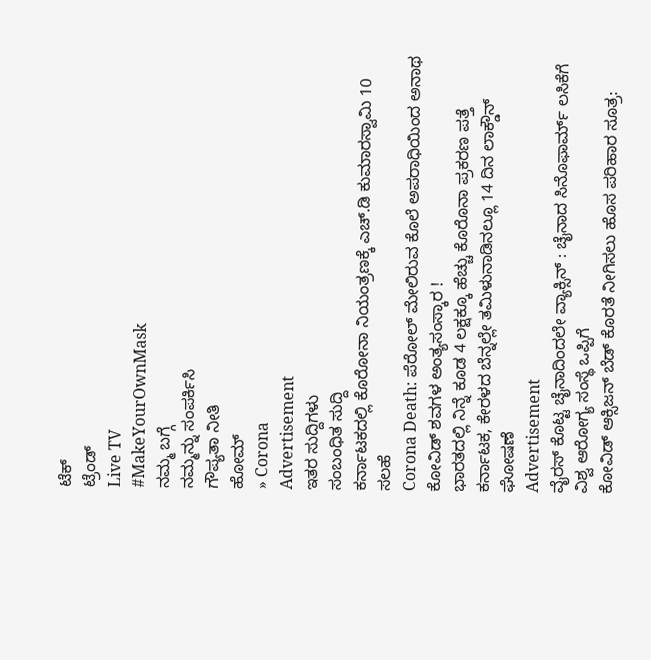ಟೆಕ್
ಟ್ರೆಂಡ್
Live TV
#MakeYourOwnMask
ನಮ್ಮ ಬಗ್ಗೆ
ನಮ್ಮನ್ನು ಸಂಪರ್ಕಿಸಿ
ಗೌಪ್ಯತಾ ನೀತಿ
ಹೋಮ್
» Corona
Advertisement
ಇತರ ಸುದ್ದಿಗಳು
ಸಂಬಂಧಿತ ಸುದ್ದಿ
ಕರ್ನಾಟಕದಲ್ಲಿ ಕೊರೋನಾ ನಿಯಂತ್ರಣಕ್ಕೆ ಎಚ್.ಡಿ ಕುಮಾರಸ್ವಾಮಿ 10 ಸಲಹೆ
Corona Death: ಪೆರೋಲ್ ಮೇಲಿರುವ ಕೊಲೆ ಅಪರಾಧಿಯಿಂದ ಅನಾಥ ಕೋವಿಡ್ ಶವಗಳ ಅಂತ್ಯಸಂಸ್ಕಾರ !
ಭಾರತದಲ್ಲಿ ನಿನ್ನೆ ಕೂಡ 4 ಲಕ್ಷಕ್ಕೂ ಹೆಚ್ಚು ಕೊರೊನಾ ಪ್ರಕರಣ ಪತ್ತೆ
ಕರ್ನಾಟಕ, ಕೇರಳದ ಬೆನ್ನಲ್ಲೇ ತಮಿಳುನಾಡಿನಲ್ಲೂ 14 ದಿನ ಲಾಕ್ಡೌನ್ ಘೋಷಣೆ
Advertisement
ವೈರಸ್ ಕೊಟ್ಟ ಚೈನಾದಿಂದಲೇ ವ್ಯಾಕ್ಸಿನ್ : ಚೈನಾದ ಸಿನೊಫಾರ್ಮ್ ಲಸಿಕೆಗೆ ವಿಶ್ವ ಆರೋಗ್ಯ ಸಂಸ್ಥೆ ಒಪ್ಪಿಗೆ
ಕೋವಿಡ್ ಆಕ್ಸಿಜನ್ ಬೆಡ್ ಕೊರತೆ ನೀಗಿಸಲು ಹೊಸ ಪರಿಹಾರ ಸೂತ್ರ: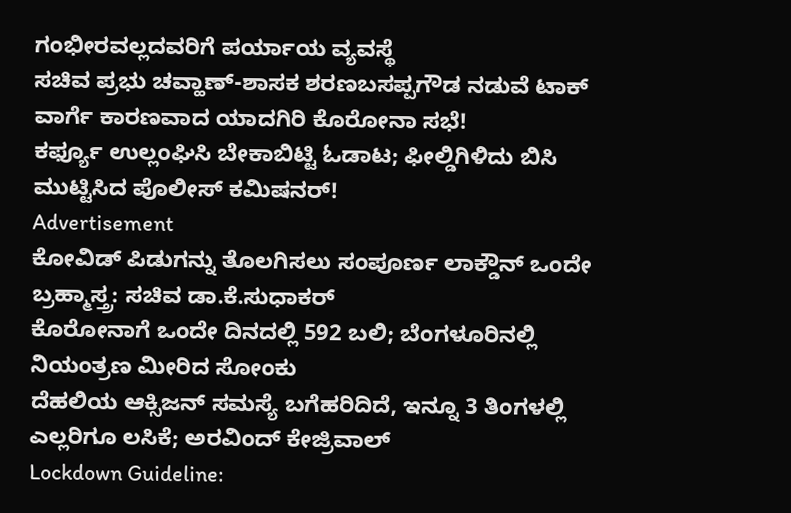ಗಂಭೀರವಲ್ಲದವರಿಗೆ ಪರ್ಯಾಯ ವ್ಯವಸ್ಥೆ
ಸಚಿವ ಪ್ರಭು ಚವ್ಹಾಣ್-ಶಾಸಕ ಶರಣಬಸಪ್ಪಗೌಡ ನಡುವೆ ಟಾಕ್ ವಾರ್ಗೆ ಕಾರಣವಾದ ಯಾದಗಿರಿ ಕೊರೋನಾ ಸಭೆ!
ಕರ್ಫ್ಯೂ ಉಲ್ಲಂಘಿಸಿ ಬೇಕಾಬಿಟ್ಟಿ ಓಡಾಟ; ಫೀಲ್ಡಿಗಿಳಿದು ಬಿಸಿ ಮುಟ್ಟಿಸಿದ ಪೊಲೀಸ್ ಕಮಿಷನರ್!
Advertisement
ಕೋವಿಡ್ ಪಿಡುಗನ್ನು ತೊಲಗಿಸಲು ಸಂಪೂರ್ಣ ಲಾಕ್ಡೌನ್ ಒಂದೇ ಬ್ರಹ್ಮಾಸ್ತ್ರ: ಸಚಿವ ಡಾ.ಕೆ.ಸುಧಾಕರ್
ಕೊರೋನಾಗೆ ಒಂದೇ ದಿನದಲ್ಲಿ 592 ಬಲಿ; ಬೆಂಗಳೂರಿನಲ್ಲಿ ನಿಯಂತ್ರಣ ಮೀರಿದ ಸೋಂಕು
ದೆಹಲಿಯ ಆಕ್ಸಿಜನ್ ಸಮಸ್ಯೆ ಬಗೆಹರಿದಿದೆ, ಇನ್ನೂ 3 ತಿಂಗಳಲ್ಲಿ ಎಲ್ಲರಿಗೂ ಲಸಿಕೆ; ಅರವಿಂದ್ ಕೇಜ್ರಿವಾಲ್
Lockdown Guideline: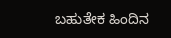ಬಹುತೇಕ ಹಿಂದಿನ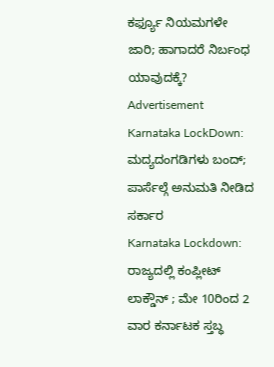ಕರ್ಫ್ಯೂ ನಿಯಮಗಳೇ ಜಾರಿ; ಹಾಗಾದರೆ ನಿರ್ಬಂಧ ಯಾವುದಕ್ಕೆ?
Advertisement
Karnataka LockDown: ಮದ್ಯದಂಗಡಿಗಳು ಬಂದ್; ಪಾರ್ಸೆಲ್ಗೆ ಅನುಮತಿ ನೀಡಿದ ಸರ್ಕಾರ
Karnataka Lockdown: ರಾಜ್ಯದಲ್ಲಿ ಕಂಪ್ಲೀಟ್ ಲಾಕ್ಡೌನ್ ; ಮೇ 10ರಿಂದ 2 ವಾರ ಕರ್ನಾಟಕ ಸ್ತಬ್ಧ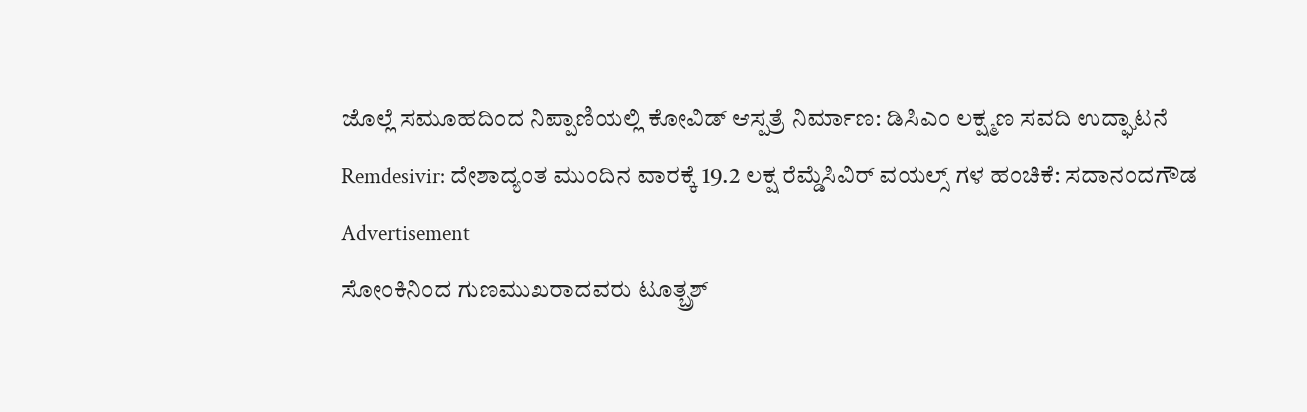ಜೊಲ್ಲೆ ಸಮೂಹದಿಂದ ನಿಪ್ಪಾಣಿಯಲ್ಲಿ ಕೋವಿಡ್ ಆಸ್ಪತ್ರೆ ನಿರ್ಮಾಣ: ಡಿಸಿಎಂ ಲಕ್ಷ್ಮಣ ಸವದಿ ಉದ್ಘಾಟನೆ
Remdesivir: ದೇಶಾದ್ಯಂತ ಮುಂದಿನ ವಾರಕ್ಕೆ 19.2 ಲಕ್ಷ ರೆಮ್ಡೆಸಿವಿರ್ ವಯಲ್ಸ್ ಗಳ ಹಂಚಿಕೆ: ಸದಾನಂದಗೌಡ
Advertisement
ಸೋಂಕಿನಿಂದ ಗುಣಮುಖರಾದವರು ಟೂತ್ಬ್ರಶ್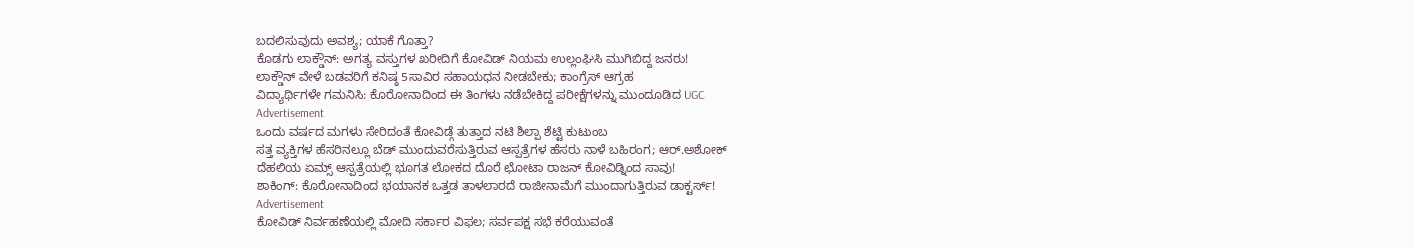ಬದಲಿಸುವುದು ಅವಶ್ಯ; ಯಾಕೆ ಗೊತ್ತಾ?
ಕೊಡಗು ಲಾಕ್ಡೌನ್: ಅಗತ್ಯ ವಸ್ತುಗಳ ಖರೀದಿಗೆ ಕೋವಿಡ್ ನಿಯಮ ಉಲ್ಲಂಘಿಸಿ ಮುಗಿಬಿದ್ದ ಜನರು!
ಲಾಕ್ಡೌನ್ ವೇಳೆ ಬಡವರಿಗೆ ಕನಿಷ್ಠ 5ಸಾವಿರ ಸಹಾಯಧನ ನೀಡಬೇಕು; ಕಾಂಗ್ರೆಸ್ ಆಗ್ರಹ
ವಿದ್ಯಾರ್ಥಿಗಳೇ ಗಮನಿಸಿ: ಕೊರೋನಾದಿಂದ ಈ ತಿಂಗಳು ನಡೆಬೇಕಿದ್ದ ಪರೀಕ್ಷೆಗಳನ್ನು ಮುಂದೂಡಿದ UGC
Advertisement
ಒಂದು ವರ್ಷದ ಮಗಳು ಸೇರಿದಂತೆ ಕೋವಿಡ್ಗೆ ತುತ್ತಾದ ನಟಿ ಶಿಲ್ಪಾ ಶೆಟ್ಟಿ ಕುಟುಂಬ
ಸತ್ತ ವ್ಯಕ್ತಿಗಳ ಹೆಸರಿನಲ್ಲೂ ಬೆಡ್ ಮುಂದುವರೆಸುತ್ತಿರುವ ಆಸ್ಪತ್ರೆಗಳ ಹೆಸರು ನಾಳೆ ಬಹಿರಂಗ; ಆರ್.ಅಶೋಕ್
ದೆಹಲಿಯ ಏಮ್ಸ್ ಆಸ್ಪತ್ರೆಯಲ್ಲಿ ಭೂಗತ ಲೋಕದ ದೊರೆ ಛೋಟಾ ರಾಜನ್ ಕೋವಿಡ್ನಿಂದ ಸಾವು!
ಶಾಕಿಂಗ್: ಕೊರೋನಾದಿಂದ ಭಯಾನಕ ಒತ್ತಡ ತಾಳಲಾರದೆ ರಾಜೀನಾಮೆಗೆ ಮುಂದಾಗುತ್ತಿರುವ ಡಾಕ್ಟರ್ಸ್!
Advertisement
ಕೋವಿಡ್ ನಿರ್ವಹಣೆಯಲ್ಲಿ ಮೋದಿ ಸರ್ಕಾರ ವಿಫಲ; ಸರ್ವಪಕ್ಷ ಸಭೆ ಕರೆಯುವಂತೆ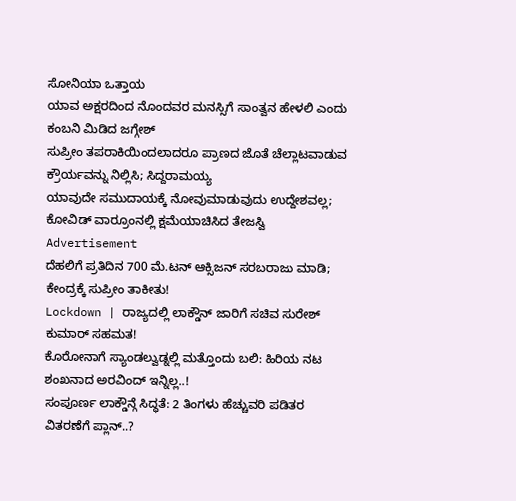ಸೋನಿಯಾ ಒತ್ತಾಯ
ಯಾವ ಅಕ್ಷರದಿಂದ ನೊಂದವರ ಮನಸ್ಸಿಗೆ ಸಾಂತ್ವನ ಹೇಳಲಿ ಎಂದು ಕಂಬನಿ ಮಿಡಿದ ಜಗ್ಗೇಶ್
ಸುಪ್ರೀಂ ತಪರಾಕಿಯಿಂದಲಾದರೂ ಪ್ರಾಣದ ಜೊತೆ ಚೆಲ್ಲಾಟವಾಡುವ ಕ್ರೌರ್ಯವನ್ನು ನಿಲ್ಲಿಸಿ; ಸಿದ್ದರಾಮಯ್ಯ
ಯಾವುದೇ ಸಮುದಾಯಕ್ಕೆ ನೋವುಮಾಡುವುದು ಉದ್ದೇಶವಲ್ಲ; ಕೋವಿಡ್ ವಾರ್ರೂಂನಲ್ಲಿ ಕ್ಷಮೆಯಾಚಿಸಿದ ತೇಜಸ್ವಿ
Advertisement
ದೆಹಲಿಗೆ ಪ್ರತಿದಿನ 700 ಮೆ.ಟನ್ ಆಕ್ಸಿಜನ್ ಸರಬರಾಜು ಮಾಡಿ; ಕೇಂದ್ರಕ್ಕೆ ಸುಪ್ರೀಂ ತಾಕೀತು!
Lockdown | ರಾಜ್ಯದಲ್ಲಿ ಲಾಕ್ಡೌನ್ ಜಾರಿಗೆ ಸಚಿವ ಸುರೇಶ್ ಕುಮಾರ್ ಸಹಮತ!
ಕೊರೋನಾಗೆ ಸ್ಯಾಂಡಲ್ವುಡ್ನಲ್ಲಿ ಮತ್ತೊಂದು ಬಲಿ: ಹಿರಿಯ ನಟ ಶಂಖನಾದ ಅರವಿಂದ್ ಇನ್ನಿಲ್ಲ..!
ಸಂಪೂರ್ಣ ಲಾಕ್ಡೌನ್ಗೆ ಸಿದ್ಧತೆ: 2 ತಿಂಗಳು ಹೆಚ್ಚುವರಿ ಪಡಿತರ ವಿತರಣೆಗೆ ಪ್ಲಾನ್..?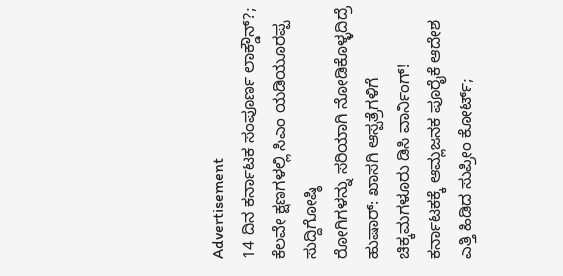Advertisement
14 ದಿನ ಕರ್ನಾಟಕ ಸಂಪೂರ್ಣ ಲಾಕ್ಡೌನ್?; ಕೆಲವೇ ಕ್ಷಣಗಳಲ್ಲಿ ಸಿಎಂ ಯಡಿಯೂರಪ್ಪ ಸುದ್ದಿಗೋಷ್ಠಿ
ರೋಗಿಗಳನ್ನು ಸರಿಯಾಗಿ ನೋಡಿಕೊಳ್ಳದಿದ್ರೆ ಹುಷಾರ್: ಖಾಸಗಿ ಆಸ್ಪತ್ರೆಗಳಿಗೆ ಚಿಕ್ಕಮಗಳೂರು ಡಿಸಿ ವಾರ್ನಿಂಗ್!
ಕರ್ನಾಟಕಕ್ಕೆ ಆಮ್ಲಜನಕ ಪೂರೈಕೆ ಆದೇಶ ಎತ್ತಿ ಹಿಡಿದ ಸುಪ್ರೀಂ ಕೋರ್ಟ್;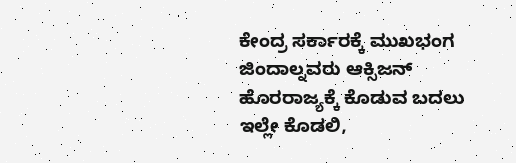ಕೇಂದ್ರ ಸರ್ಕಾರಕ್ಕೆ ಮುಖಭಂಗ
ಜಿಂದಾಲ್ನವರು ಆಕ್ಸಿಜನ್ ಹೊರರಾಜ್ಯಕ್ಕೆ ಕೊಡುವ ಬದಲು ಇಲ್ಲೇ ಕೊಡಲಿ,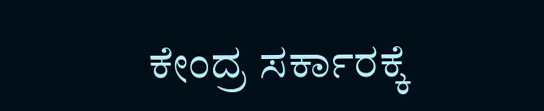ಕೇಂದ್ರ ಸರ್ಕಾರಕ್ಕೆ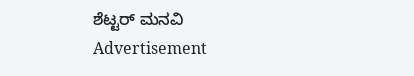ಶೆಟ್ಟರ್ ಮನವಿ
Advertisement